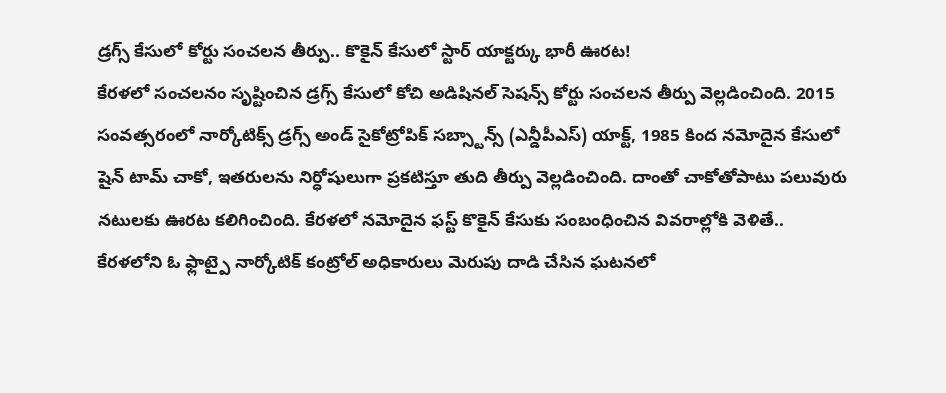డ్రగ్స్ కేసులో కోర్టు సంచలన తీర్పు.. కొకైన్ కేసులో స్టార్ యాక్టర్కు భారీ ఊరట!
కేరళలో సంచలనం సృష్టించిన డ్రగ్స్ కేసులో కోచి అడిషినల్ సెషన్స్ కోర్టు సంచలన తీర్పు వెల్లడించింది. 2015 సంవత్సరంలో నార్కోటిక్స్ డ్రగ్స్ అండ్ సైకోట్రోపిక్ సబ్స్టాన్స్ (ఎన్డీపీఎస్) యాక్ట్, 1985 కింద నమోదైన కేసులో షైన్ టామ్ చాకో, ఇతరులను నిర్ధోషులుగా ప్రకటిస్తూ తుది తీర్పు వెల్లడించింది. దాంతో చాకోతోపాటు పలువురు నటులకు ఊరట కలిగించింది. కేరళలో నమోదైన ఫస్ట్ కొకైన్ కేసుకు సంబంధించిన వివరాల్లోకి వెళితే..
కేరళలోని ఓ ఫ్లాట్పై నార్కోటిక్ కంట్రోల్ అధికారులు మెరుపు దాడి చేసిన ఘటనలో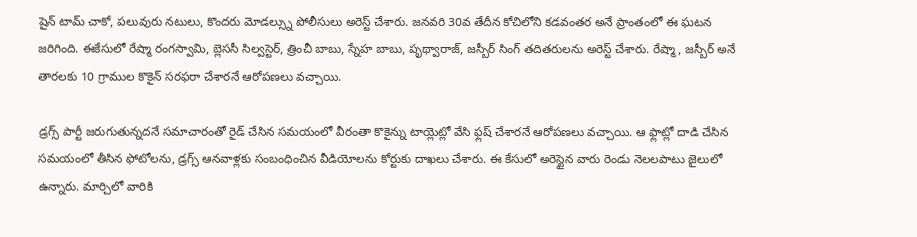షైన్ టామ్ చాకో, పలువురు నటులు, కొందరు మోడల్స్ను పోలీసులు అరెస్ట్ చేశారు. జనవరి 30వ తేదీన కోచిలోని కడవంతర అనే ప్రాంతంలో ఈ ఘటన జరిగింది. ఈకేసులో రేష్మా రంగస్వామి, బ్లెససీ సిల్వస్టెర్, త్రించీ బాబు, స్నేహ బాబు, పృథ్వారాజ్, జస్బీర్ సింగ్ తదితరులను అరెస్ట్ చేశారు. రేష్మా, జస్బీర్ అనే తారలకు 10 గ్రాముల కొకైన్ సరఫరా చేశారనే ఆరోపణలు వచ్చాయి.

డ్రగ్స్ పార్టీ జరుగుతున్నదనే సమాచారంతో రైడ్ చేసిన సమయంలో వీరంతా కొకైన్ను టాయ్లెట్లో వేసి ఫ్లష్ చేశారనే ఆరోపణలు వచ్చాయి. ఆ ఫ్లాట్లో దాడి చేసిన సమయంలో తీసిన ఫోటోలను, డ్రగ్స్ ఆనవాళ్లకు సంబంధించిన వీడియోలను కోర్టుకు దాఖలు చేశారు. ఈ కేసులో అరెస్టైన వారు రెండు నెలలపాటు జైలులో ఉన్నారు. మార్చిలో వారికి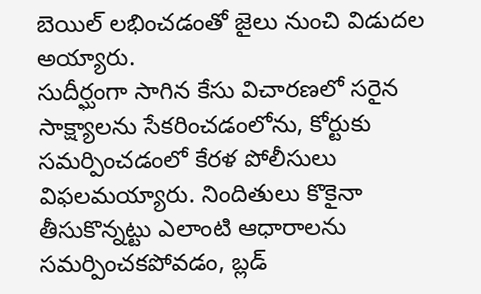బెయిల్ లభించడంతో జైలు నుంచి విడుదల అయ్యారు.
సుదీర్ఘంగా సాగిన కేసు విచారణలో సరైన సాక్ష్యాలను సేకరించడంలోను, కోర్టుకు సమర్పించడంలో కేరళ పోలీసులు విఫలమయ్యారు. నిందితులు కొకైనా తీసుకొన్నట్టు ఎలాంటి ఆధారాలను సమర్పించకపోవడం, బ్లడ్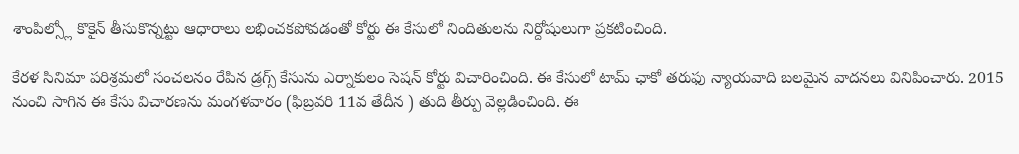శాంపిల్స్లో కొకైన్ తీసుకొన్నట్టు ఆధారాలు లభించకపోవడంతో కోర్టు ఈ కేసులో నిందితులను నిర్దోషులుగా ప్రకటించింది.

కేరళ సినిమా పరిశ్రమలో సంచలనం రేపిన డ్రగ్స్ కేసును ఎర్నాకులం సెషన్ కోర్టు విచారించింది. ఈ కేసులో టామ్ ఛాకో తరుఫు న్యాయవాది బలమైన వాదనలు వినిపించారు. 2015 నుంచి సాగిన ఈ కేసు విచారణను మంగళవారం (ఫిబ్రవరి 11వ తేదీన ) తుది తీర్పు వెల్లడించింది. ఈ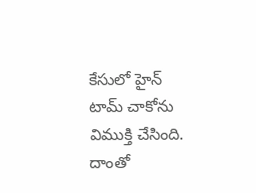కేసులో హైన్ టామ్ చాకోను విముక్తి చేసింది. దాంతో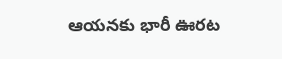ఆయనకు భారీ ఊరట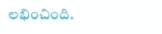లభించింది.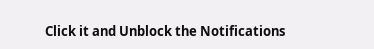Click it and Unblock the Notifications